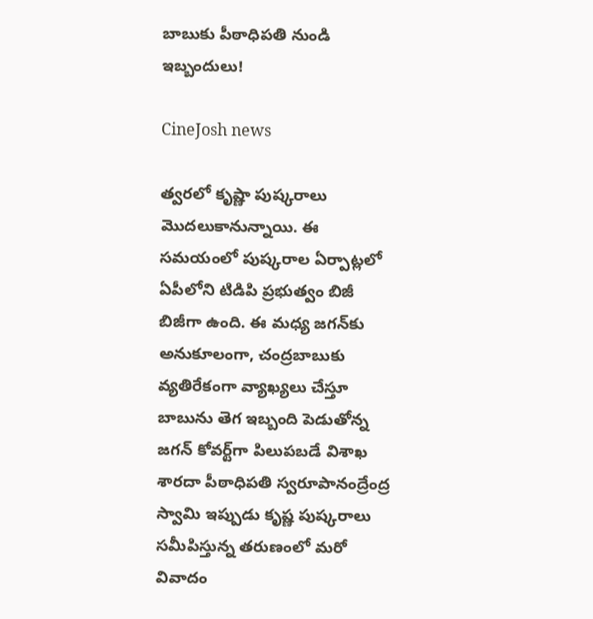బాబుకు పీఠాధిపతి నుండి ఇబ్బందులు!

CineJosh news

త్వరలో కృష్ణా పుష్కరాలు మొదలుకానున్నాయి. ఈ సమయంలో పుష్కరాల ఏర్పాట్లలో ఏపీలోని టిడిపి ప్రభుత్వం బిజీ బిజీగా ఉంది. ఈ మధ్య జగన్‌కు అనుకూలంగా, చంద్రబాబుకు వ్యతిరేకంగా వ్యాఖ్యలు చేస్తూ బాబును తెగ ఇబ్బంది పెడుతోన్న జగన్‌ కోవర్ట్‌గా పిలుపబడే విశాఖ శారదా పీఠాధిపతి స్వరూపానంద్రేంద్ర స్వామి ఇప్పుడు కృష్ణ పుష్కరాలు సమీపిస్తున్న తరుణంలో మరో వివాదం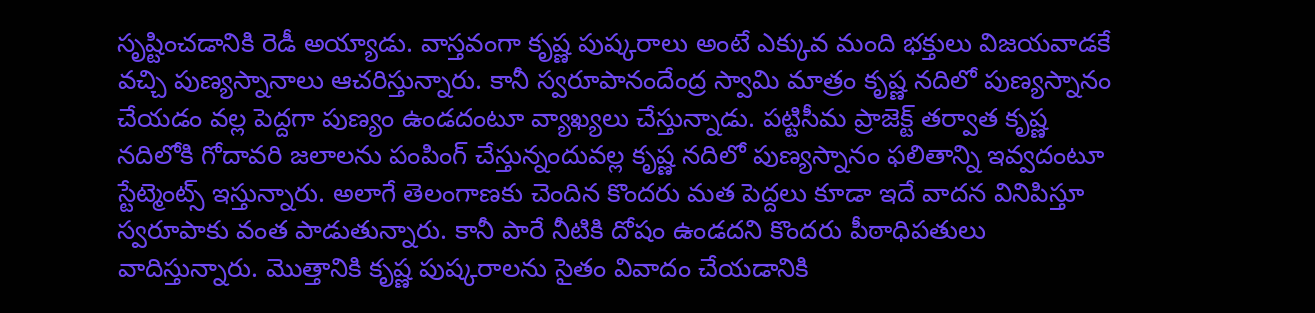సృష్టించడానికి రెడీ అయ్యాడు. వాస్తవంగా కృష్ణ పుష్కరాలు అంటే ఎక్కువ మంది భక్తులు విజయవాడకే వచ్చి పుణ్యస్నానాలు ఆచరిస్తున్నారు. కానీ స్వరూపానందేంద్ర స్వామి మాత్రం కృష్ణ నదిలో పుణ్యస్నానం చేయడం వల్ల పెద్దగా పుణ్యం ఉండదంటూ వ్యాఖ్యలు చేస్తున్నాడు. పట్టిసీమ ప్రాజెక్ట్‌ తర్వాత కృష్ణ నదిలోకి గోదావరి జలాలను పంపింగ్‌ చేస్తున్నందువల్ల కృష్ణ నదిలో పుణ్యస్నానం ఫలితాన్ని ఇవ్వదంటూ స్టేట్మెంట్స్ ఇస్తున్నారు. అలాగే తెలంగాణకు చెందిన కొందరు మత పెద్దలు కూడా ఇదే వాదన వినిపిస్తూ స్వరూపాకు వంత పాడుతున్నారు. కానీ పారే నీటికి దోషం ఉండదని కొందరు పీఠాధిపతులు వాదిస్తున్నారు. మొత్తానికి కృష్ణ పుష్కరాలను సైతం వివాదం చేయడానికి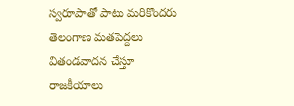స్వరూపాతో పాటు మరికొందరు తెలంగాణ మతపెద్దలు వితండవాదన చేస్తూ రాజకీయాలు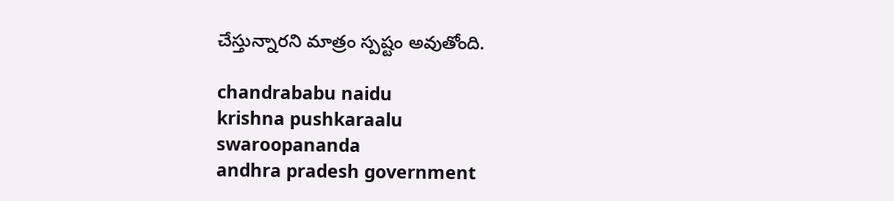చేస్తున్నారని మాత్రం స్పష్టం అవుతోంది.

chandrababu naidu
krishna pushkaraalu
swaroopananda
andhra pradesh government